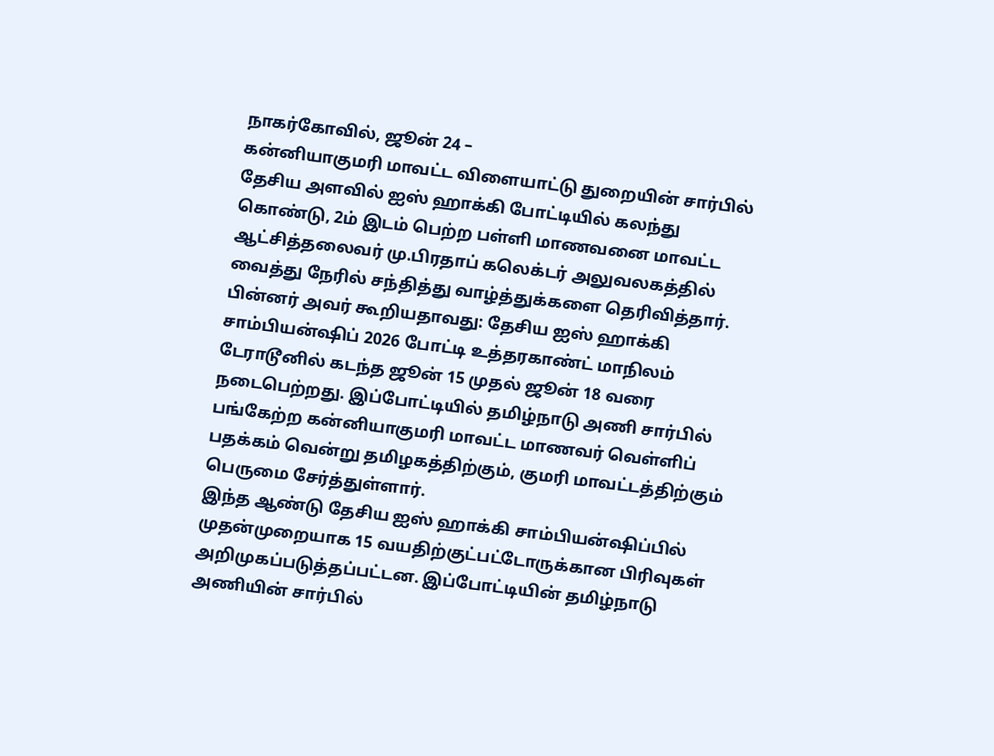நாகர்கோவில், ஜூன் 24 –
கன்னியாகுமரி மாவட்ட விளையாட்டு துறையின் சார்பில் தேசிய அளவில் ஐஸ் ஹாக்கி போட்டியில் கலந்து கொண்டு, 2ம் இடம் பெற்ற பள்ளி மாணவனை மாவட்ட ஆட்சித்தலைவர் மு.பிரதாப் கலெக்டர் அலுவலகத்தில் வைத்து நேரில் சந்தித்து வாழ்த்துக்களை தெரிவித்தார்.
பின்னர் அவர் கூறியதாவது: தேசிய ஐஸ் ஹாக்கி சாம்பியன்ஷிப் 2026 போட்டி உத்தரகாண்ட் மாநிலம் டேராடூனில் கடந்த ஜூன் 15 முதல் ஜூன் 18 வரை நடைபெற்றது. இப்போட்டியில் தமிழ்நாடு அணி சார்பில் பங்கேற்ற கன்னியாகுமரி மாவட்ட மாணவர் வெள்ளிப் பதக்கம் வென்று தமிழகத்திற்கும், குமரி மாவட்டத்திற்கும் பெருமை சேர்த்துள்ளார்.
இந்த ஆண்டு தேசிய ஐஸ் ஹாக்கி சாம்பியன்ஷிப்பில் முதன்முறையாக 15 வயதிற்குட்பட்டோருக்கான பிரிவுகள் அறிமுகப்படுத்தப்பட்டன. இப்போட்டியின் தமிழ்நாடு அணியின் சார்பில்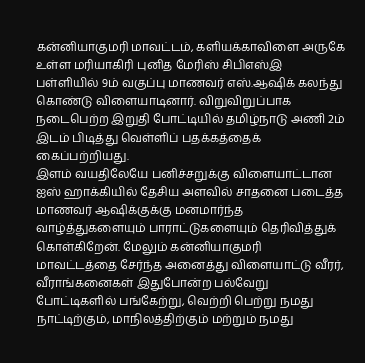கன்னியாகுமரி மாவட்டம், களியக்காவிளை அருகே உள்ள மரியாகிரி புனித மேரிஸ் சிபிஎஸ்இ பள்ளியில் 9ம் வகுப்பு மாணவர் எஸ்.ஆஷிக் கலந்து கொண்டு விளையாடினார். விறுவிறுப்பாக நடைபெற்ற இறுதி போட்டியில் தமிழ்நாடு அணி 2ம் இடம் பிடித்து வெள்ளிப் பதக்கத்தைக் கைப்பற்றியது.
இளம் வயதிலேயே பனிச்சறுக்கு விளையாட்டான ஐஸ் ஹாக்கியில் தேசிய அளவில் சாதனை படைத்த மாணவர் ஆஷிக்குக்கு மனமார்ந்த வாழ்த்துகளையும் பாராட்டுகளையும் தெரிவித்துக் கொள்கிறேன். மேலும் கன்னியாகுமரி மாவட்டத்தை சேர்ந்த அனைத்து விளையாட்டு வீரர், வீராங்கனைகள் இதுபோன்ற பல்வேறு போட்டிகளில் பங்கேற்று, வெற்றி பெற்று நமது நாட்டிற்கும், மாநிலத்திற்கும் மற்றும் நமது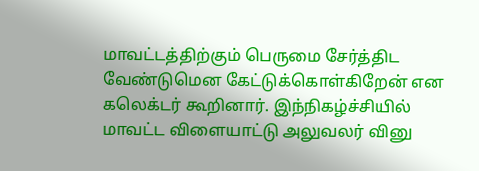மாவட்டத்திற்கும் பெருமை சேர்த்திட வேண்டுமென கேட்டுக்கொள்கிறேன் என கலெக்டர் கூறினார். இந்நிகழ்ச்சியில் மாவட்ட விளையாட்டு அலுவலர் வினு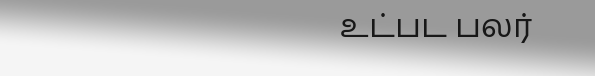உட்பட பலர்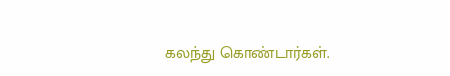கலந்து கொண்டார்கள்.